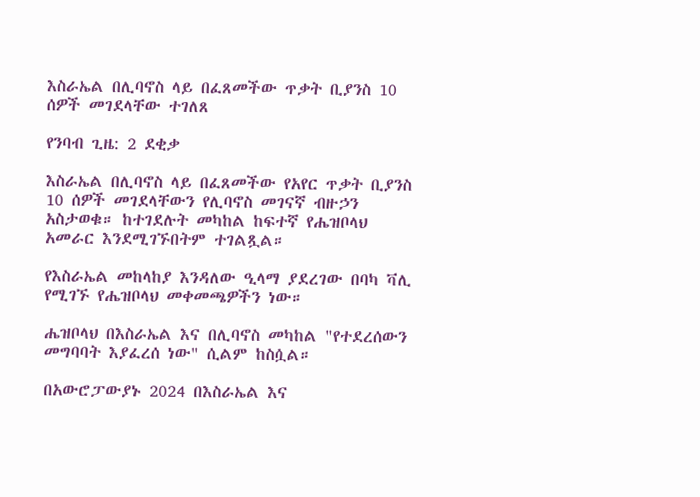እስራኤል በሊባኖስ ላይ በፈጸመችው ጥቃት ቢያንስ 10 ሰዎች መገደላቸው ተገለጸ

የንባብ ጊዜ: 2 ደቂቃ

እስራኤል በሊባኖስ ላይ በፈጸመችው የአየር ጥቃት ቢያንስ 10 ሰዎች መገደላቸውን የሊባኖስ መገናኛ ብዙኃን አስታወቁ። ከተገደሉት መካከል ከፍተኛ የሔዝቦላህ አመራር እንደሚገኙበትም ተገልጿል።

የእስራኤል መከላከያ እንዳለው ዒላማ ያደረገው በባካ ቫሊ የሚገኙ የሔዝቦላህ መቀመጫዎችን ነው።

ሔዝቦላህ በእስራኤል እና በሊባኖስ መካከል "የተደረሰውን መግባባት እያፈረሰ ነው" ሲልም ከስሷል።

በአውሮፓውያኑ 2024 በእስራኤል እና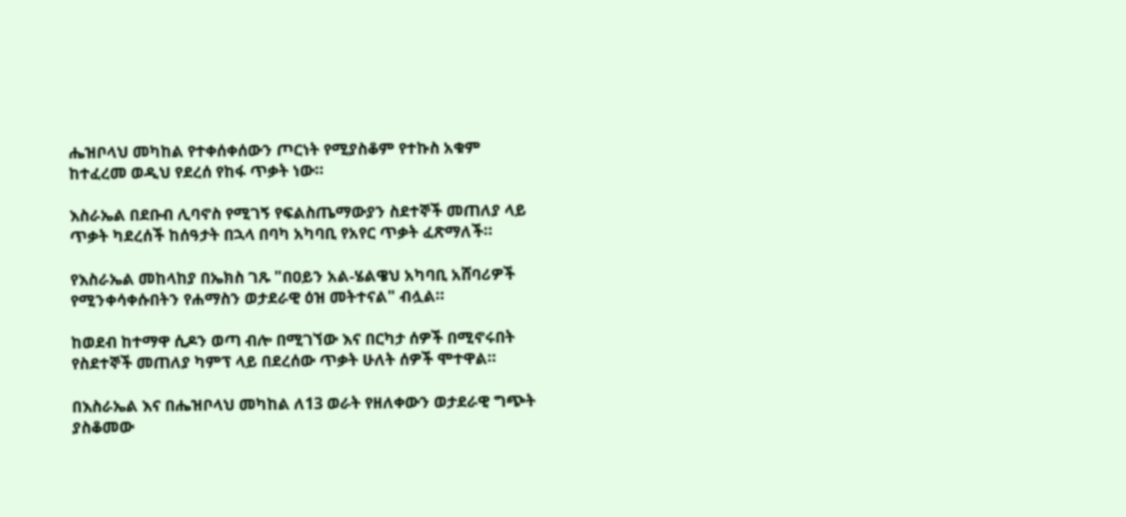ሔዝቦላህ መካከል የተቀሰቀሰውን ጦርነት የሚያስቆም የተኩስ አቁም ከተፈረመ ወዲህ የደረሰ የከፋ ጥቃት ነው።

እስራኤል በደቡብ ሊባኖስ የሚገኝ የፍልስጤማውያን ስደተኞች መጠለያ ላይ ጥቃት ካደረሰች ከሰዓታት በኋላ በባካ አካባቢ የአየር ጥቃት ፈጽማለች።

የእስራኤል መከላከያ በኤክስ ገጹ "በዐይን አል-ሄልዌህ አካባቢ አሸባሪዎች የሚንቀሳቀሱበትን የሐማስን ወታደራዊ ዕዝ መትተናል" ብሏል።

ከወደብ ከተማዋ ሲዶን ወጣ ብሎ በሚገኘው እና በርካታ ሰዎች በሚኖሩበት የስደተኞች መጠለያ ካምፕ ላይ በደረሰው ጥቃት ሁለት ሰዎች ሞተዋል።

በእስራኤል እና በሔዝቦላህ መካከል ለ13 ወራት የዘለቀውን ወታደራዊ ግጭት ያስቆመው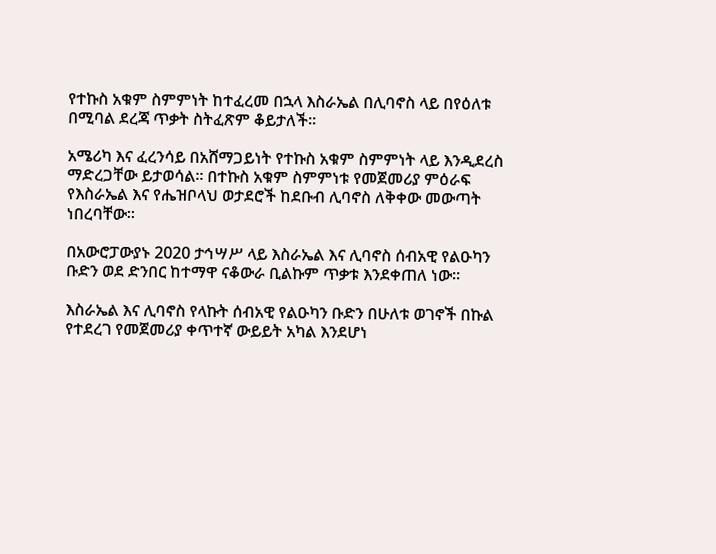የተኩስ አቁም ስምምነት ከተፈረመ በኋላ እስራኤል በሊባኖስ ላይ በየዕለቱ በሚባል ደረጃ ጥቃት ስትፈጽም ቆይታለች።

አሜሪካ እና ፈረንሳይ በአሸማጋይነት የተኩስ አቁም ስምምነት ላይ እንዲደረስ ማድረጋቸው ይታወሳል። በተኩስ አቁም ስምምነቱ የመጀመሪያ ምዕራፍ የእስራኤል እና የሔዝቦላህ ወታደሮች ከደቡብ ሊባኖስ ለቅቀው መውጣት ነበረባቸው።

በአውሮፓውያኑ 2020 ታኅሣሥ ላይ እስራኤል እና ሊባኖስ ሰብአዊ የልዑካን ቡድን ወደ ድንበር ከተማዋ ናቆውራ ቢልኩም ጥቃቱ እንደቀጠለ ነው።

እስራኤል እና ሊባኖስ የላኩት ሰብአዊ የልዑካን ቡድን በሁለቱ ወገኖች በኩል የተደረገ የመጀመሪያ ቀጥተኛ ውይይት አካል እንደሆነ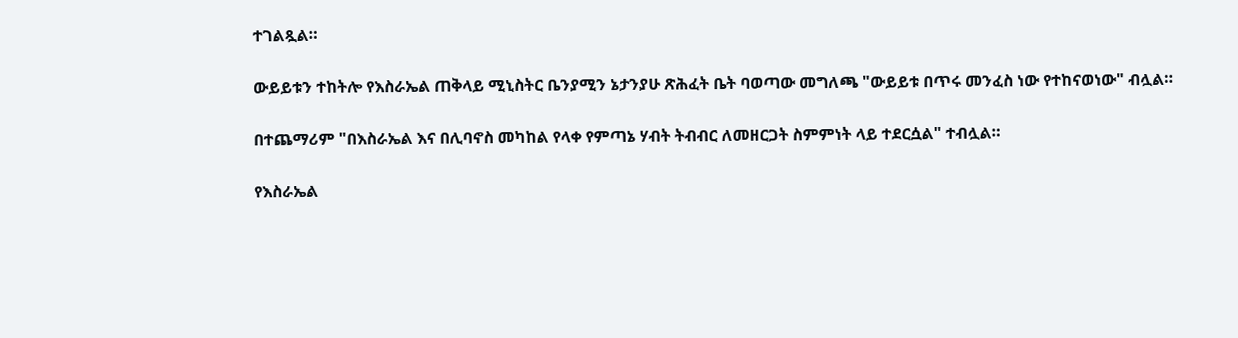ተገልጿል።

ውይይቱን ተከትሎ የእስራኤል ጠቅላይ ሚኒስትር ቤንያሚን ኔታንያሁ ጽሕፈት ቤት ባወጣው መግለጫ "ውይይቱ በጥሩ መንፈስ ነው የተከናወነው" ብሏል።

በተጨማሪም "በእስራኤል እና በሊባኖስ መካከል የላቀ የምጣኔ ሃብት ትብብር ለመዘርጋት ስምምነት ላይ ተደርሷል" ተብሏል።

የእስራኤል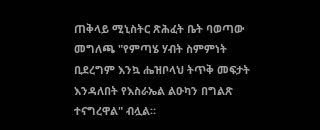ጠቅላይ ሚኒስትር ጽሕፈት ቤት ባወጣው መግለጫ "የምጣሄ ሃብት ስምምነት ቢደረግም እንኳ ሔዝቦላህ ትጥቅ መፍታት እንዳለበት የእስራኤል ልዑካን በግልጽ ተናግረዋል" ብሏል።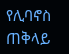የሊባኖስ ጠቅላይ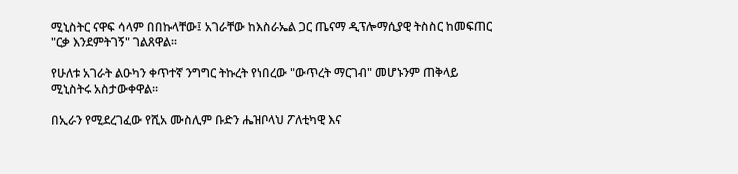ሚኒስትር ናዋፍ ሳላም በበኩላቸው፤ አገራቸው ከእስራኤል ጋር ጤናማ ዲፕሎማሲያዊ ትስስር ከመፍጠር "ርቃ እንደምትገኝ" ገልጸዋል።

የሁለቱ አገራት ልዑካን ቀጥተኛ ንግግር ትኩረት የነበረው "ውጥረት ማርገብ" መሆኑንም ጠቅላይ ሚኒስትሩ አስታውቀዋል።

በኢራን የሚደረገፈው የሺአ ሙስሊም ቡድን ሔዝቦላህ ፖለቲካዊ እና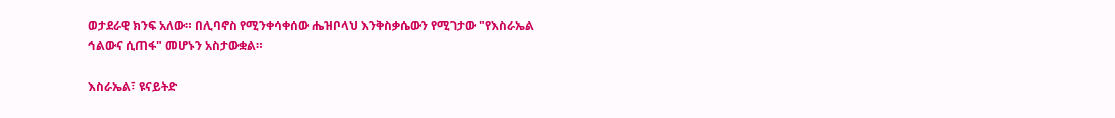ወታደራዊ ክንፍ አለው። በሊባኖስ የሚንቀሳቀሰው ሔዝቦላህ እንቅስቃሴውን የሚገታው "የእስራኤል ኅልውና ሲጠፋ" መሆኑን አስታውቋል።

እስራኤል፣ ዩናይትድ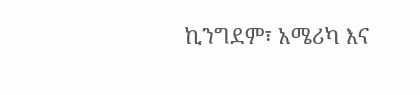ኪንግደም፣ አሜሪካ እና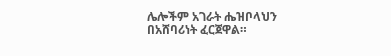ሌሎችም አገራት ሔዝቦላህን በአሸባሪነት ፈርጀዋል።